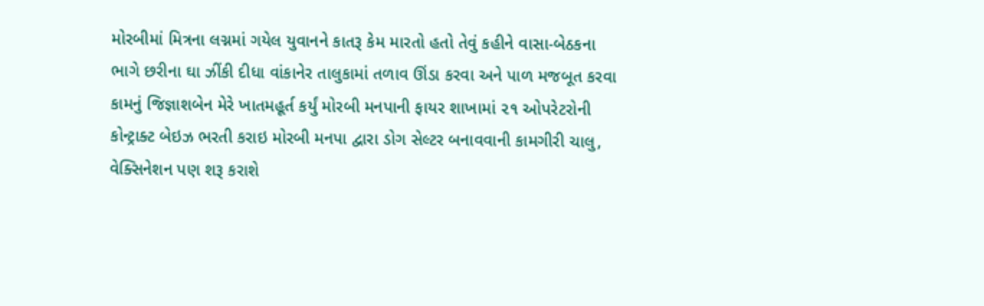મોરબીમાં મિત્રના લગ્નમાં ગયેલ યુવાનને કાતરૂ કેમ મારતો હતો તેવું કહીને વાસા-બેઠકના ભાગે છરીના ઘા ઝીંકી દીધા વાંકાનેર તાલુકામાં તળાવ ઊંડા કરવા અને પાળ મજબૂત કરવા કામનું જિજ્ઞાશબેન મેરે ખાતમહૂર્ત કર્યું મોરબી મનપાની ફાયર શાખામાં ૨૧ ઓપરેટરોની કોન્ટ્રાક્ટ બેઇઝ ભરતી કરાઇ મોરબી મનપા દ્વારા ડોગ સેલ્ટર બનાવવાની કામગીરી ચાલુ, વેક્સિનેશન પણ શરૂ કરાશે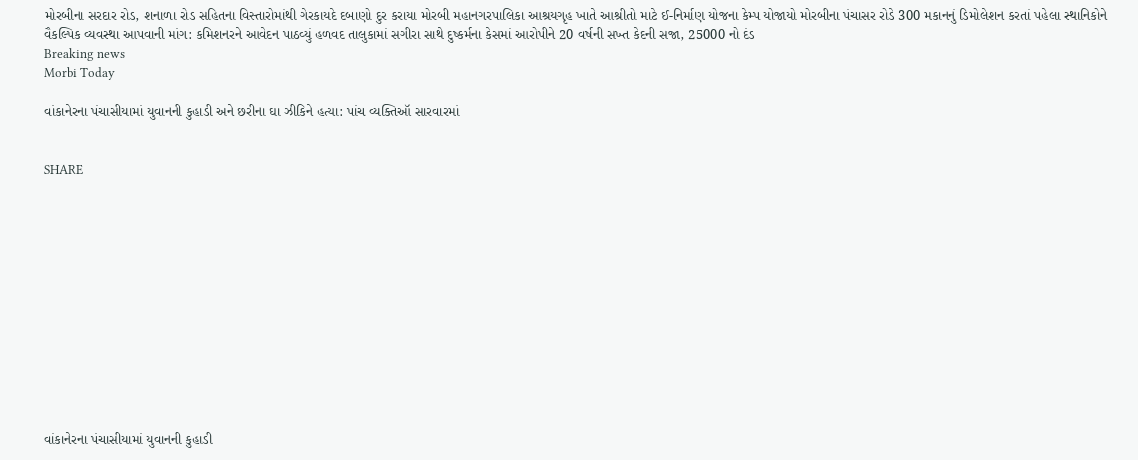મોરબીના સરદાર રોડ, શનાળા રોડ સહિતના વિસ્તારોમાંથી ગેરકાયદે દબાણો દુર કરાયા મોરબી મહાનગરપાલિકા આશ્રયગૃહ ખાતે આશ્રીતો માટે ઈ-નિર્માણ યોજના કેમ્પ યોજાયો મોરબીના પંચાસર રોડે 300 મકાનનું ડિમોલેશન કરતાં પહેલા સ્થાનિકોને વૈકલ્પિક વ્યવસ્થા આપવાની માંગ: કમિશનરને આવેદન પાઠવ્યું હળવદ તાલુકામાં સગીરા સાથે દુષ્કર્મના કેસમાં આરોપીને 20 વર્ષની સખ્ત કેદની સજા, 25000 નો દંડ
Breaking news
Morbi Today

વાંકાનેરના પંચાસીયામાં યુવાનની કુહાડી અને છરીના ઘા ઝીકિને હત્યા: પાંચ વ્યક્તિઑ સારવારમાં


SHARE













વાંકાનેરના પંચાસીયામાં યુવાનની કુહાડી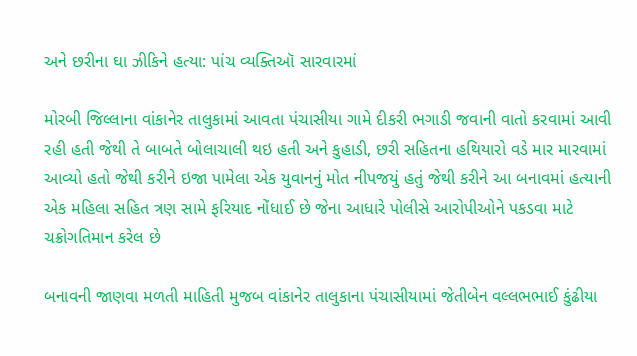અને છરીના ઘા ઝીકિને હત્યા: પાંચ વ્યક્તિઑ સારવારમાં

મોરબી જિલ્લાના વાંકાનેર તાલુકામાં આવતા પંચાસીયા ગામે દીકરી ભગાડી જવાની વાતો કરવામાં આવી રહી હતી જેથી તે બાબતે બોલાચાલી થઇ હતી અને કુહાડી, છરી સહિતના હથિયારો વડે માર મારવામાં આવ્યો હતો જેથી કરીને ઇજા પામેલા એક યુવાનનું મોત નીપજયું હતું જેથી કરીને આ બનાવમાં હત્યાની એક મહિલા સહિત ત્રણ સામે ફરિયાદ નોંધાઈ છે જેના આધારે પોલીસે આરોપીઓને પકડવા માટે ચક્રોગતિમાન કરેલ છે

બનાવની જાણવા મળતી માહિતી મુજબ વાંકાનેર તાલુકાના પંચાસીયામાં જેતીબેન વલ્લભભાઈ કુંઢીયા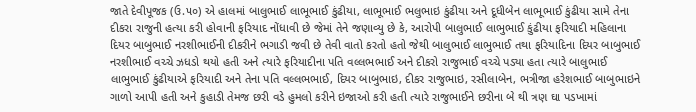જાતે દેવીપૂજક (ઉ.૫૦) એ હાલમાં બાલુભાઈ લાભૂભાઈ કુંઢીયા, લાભૂભાઈ ભલુભાઇ કુંઢીયા અને દૂધીબેન લાભૂભાઈ કુંઢીયા સામે તેના દીકરા રાજુની હત્યા કરી હોવાની ફરિયાદ નોંધાવી છે જેમાં તેને જણાવ્યુ છે કે, આરોપી બાલુભાઈ લાભુભાઈ કુંઢીયા ફરિયાદી મહિલાના દિયર બાબુભાઈ નરશીભાઈની દીકરીને ભગાડી જવી છે તેવી વાતો કરતો હતો જેથી બાલુભાઈ લાભુભાઈ તથા ફરિયાદિના દિયર બાબુભાઈ નરશીભાઈ વચ્ચે ઝધડો થયો હતી અને ત્યારે ફરિયાદીના પતિ વલ્લભભાઈ અને દીકરો રાજુભાઈ વચ્ચે પડ્યા હતા ત્યારે બાલુભાઈ લાભુભાઈ કુંઢીયાએ ફરિયાદી અને તેના પતિ વલ્લભભાઈ, દિયર બાબુભાઇ, દીકર રાજુભાઇ, રસીલાબેન, ભત્રીજા હરેશભાઈ બાબુભાઇને ગાળો આપી હતી અને કુહાડી તેમજ છરી વડે હુમલો કરીને ઇજાઓ કરી હતી ત્યારે રાજુભાઈને છરીના બે થી ત્રણ ઘા પડખામાં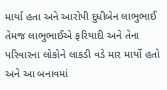માર્યા હતા અને આરોપી દુધીબેન લાભુભાઈ તેમજ લાભુભાઈએ ફરિયાદી અને તેના પરિવારના લોકોને લાકડી વડે માર માર્યો હતો અને આ બનાવમાં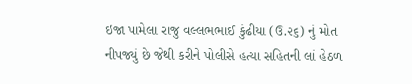ઇજા પામેલા રાજુ વલ્લભભાઈ કુંઢીયા (ઉ.૨૬) નું મોત નીપજ્યું છે જેથી કરીને પોલીસે હત્યા સહિતની લાં હેઠળ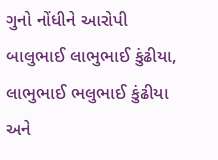ગુનો નોંધીને આરોપી બાલુભાઈ લાભુભાઈ કુંઢીયા, લાભુભાઈ ભલુભાઈ કુંઢીયા અને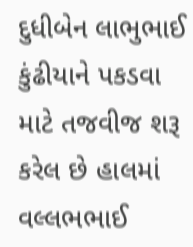દુધીબેન લાભુભાઈ કુંઢીયાને પકડવા માટે તજવીજ શરૂ કરેલ છે હાલમાં વલ્લભભાઈ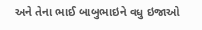અને તેના ભાઈ બાબુભાઇને વધુ ઇજાઓ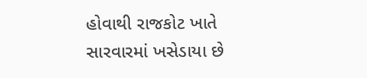હોવાથી રાજકોટ ખાતે સારવારમાં ખસેડાયા છે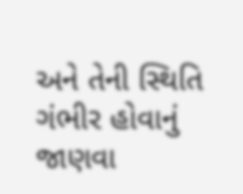અને તેની સ્થિતિ ગંભીર હોવાનું જાણવા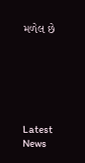મળેલ છે






Latest News